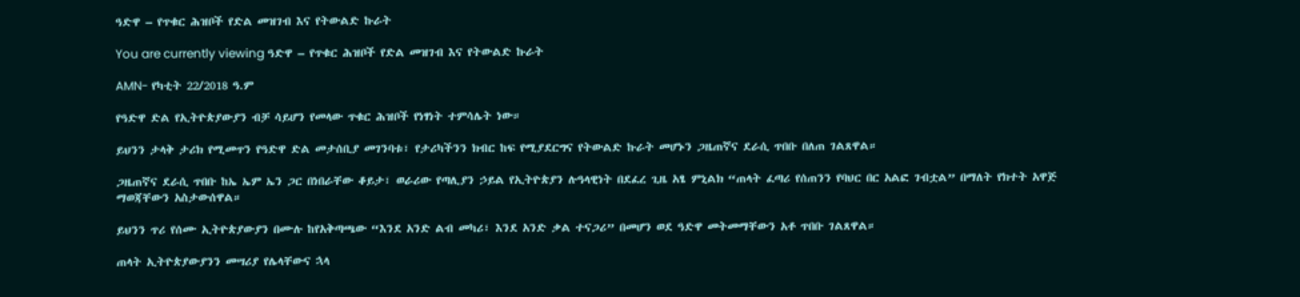ዓድዋ – የጥቁር ሕዝቦች የድል መዝገብ እና የትውልድ ኩራት

You are currently viewing ዓድዋ – የጥቁር ሕዝቦች የድል መዝገብ እና የትውልድ ኩራት

AMN- የካቲት 22/2018 ዓ.ም

የዓድዋ ድል የኢትዮጵያውያን ብቻ ሳይሆን የመላው ጥቁር ሕዝቦች የነፃነት ተምሳሌት ነው።

ይህንን ታላቅ ታሪክ የሚመጥን የዓድዋ ድል መታሰቢያ መገንባቱ፣ የታሪካችንን ክብር ከፍ የሚያደርግና የትውልድ ኩራት መሆኑን ጋዜጠኛና ደራሲ ጥበቡ በለጠ ገልጸዋል።

ጋዜጠኛና ደራሲ ጥበቡ ከኤ ኤም ኤን ጋር በነበራቸው ቆይታ፣ ወራሪው የጣሊያን ኃይል የኢትዮጵያን ሉዓላዊነት በደፈረ ጊዜ አፄ ምኒልክ “ጠላት ፈጣሪ የሰጠንን የባህር በር አልፎ ገብቷል” በማለት የክተት አዋጅ ማወጃቸውን አስታውሰዋል።

ይህንን ጥሪ የሰሙ ኢትዮጵያውያን በሙሉ ከየአቅጣጫው “እንደ አንድ ልብ መካሪ፣ እንደ አንድ ቃል ተናጋሪ” በመሆን ወደ ዓድዋ መትመማቸውን አቶ ጥበቡ ገልጸዋል።

ጠላት ኢትዮጵያውያንን መሣሪያ የሌላቸውና ኋላ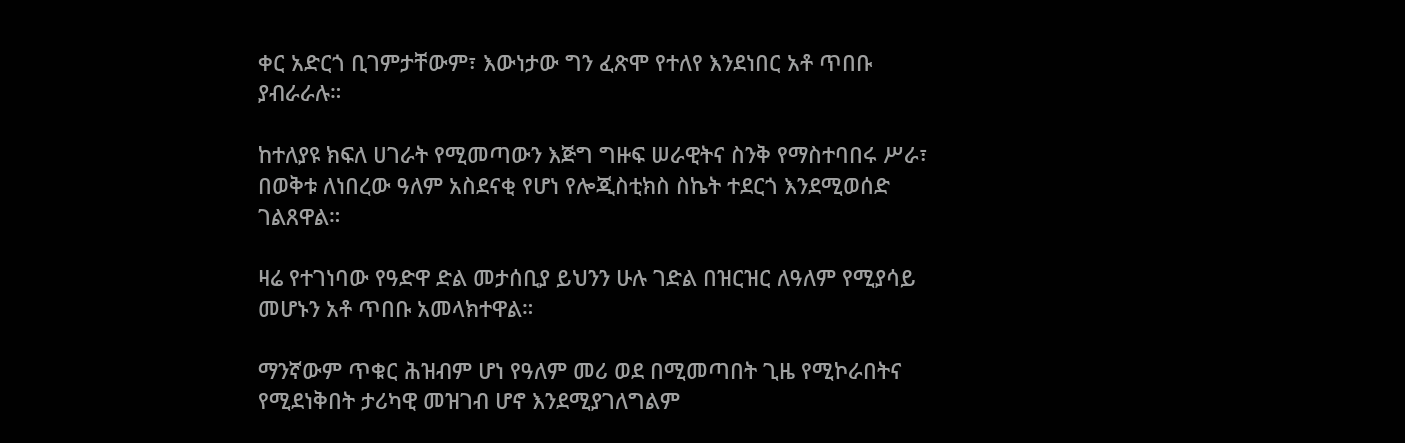ቀር አድርጎ ቢገምታቸውም፣ እውነታው ግን ፈጽሞ የተለየ እንደነበር አቶ ጥበቡ ያብራራሉ።

ከተለያዩ ክፍለ ሀገራት የሚመጣውን እጅግ ግዙፍ ሠራዊትና ስንቅ የማስተባበሩ ሥራ፣ በወቅቱ ለነበረው ዓለም አስደናቂ የሆነ የሎጂስቲክስ ስኬት ተደርጎ እንደሚወሰድ ገልጸዋል።

ዛሬ የተገነባው የዓድዋ ድል መታሰቢያ ይህንን ሁሉ ገድል በዝርዝር ለዓለም የሚያሳይ መሆኑን አቶ ጥበቡ አመላክተዋል።

ማንኛውም ጥቁር ሕዝብም ሆነ የዓለም መሪ ወደ በሚመጣበት ጊዜ የሚኮራበትና የሚደነቅበት ታሪካዊ መዝገብ ሆኖ እንደሚያገለግልም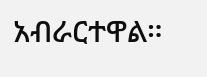አብራርተዋል።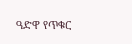ዓድዋ የጥቁር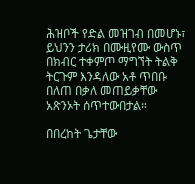ሕዝቦች የድል መዝገብ በመሆኑ፣ ይህንን ታሪክ በሙዚየሙ ውስጥ በክብር ተቀምጦ ማግኘት ትልቅ ትርጉም እንዳለው አቶ ጥበቡ በለጠ በቃለ መጠይቃቸው አጽንኦት ሰጥተውበታል።

በበረከት ጌታቸው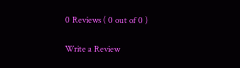0 Reviews ( 0 out of 0 )

Write a Review